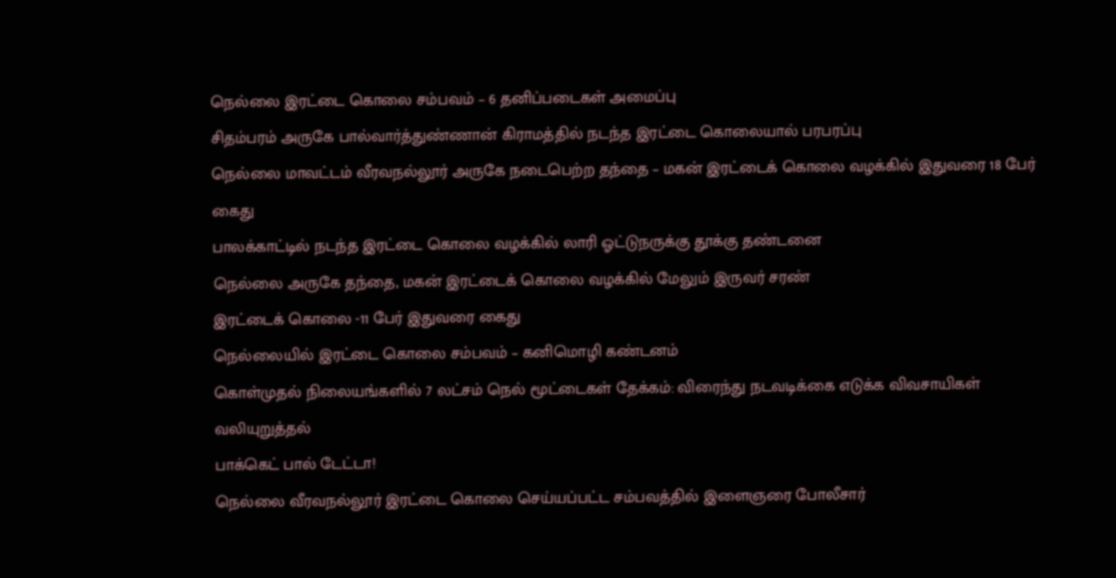நெல்லை இரட்டை கொலை சம்பவம் – 6 தனிப்படைகள் அமைப்பு
சிதம்பரம் அருகே பால்வார்த்துண்ணான் கிராமத்தில் நடந்த இரட்டை கொலையால் பரபரப்பு
நெல்லை மாவட்டம் வீரவநல்லூர் அருகே நடைபெற்ற தந்தை – மகன் இரட்டைக் கொலை வழக்கில் இதுவரை 18 பேர் கைது
பாலக்காட்டில் நடந்த இரட்டை கொலை வழக்கில் லாரி ஓட்டுநருக்கு தூக்கு தண்டனை
நெல்லை அருகே தந்தை, மகன் இரட்டைக் கொலை வழக்கில் மேலும் இருவர் சரண்
இரட்டைக் கொலை -11 பேர் இதுவரை கைது
நெல்லையில் இரட்டை கொலை சம்பவம் – கனிமொழி கண்டனம்
கொள்முதல் நிலையங்களில் 7 லட்சம் நெல் மூட்டைகள் தேக்கம்: விரைந்து நடவடிக்கை எடுக்க விவசாயிகள் வலியுறுத்தல்
பாக்கெட் பால் டேட்டா!
நெல்லை வீரவநல்லூர் இரட்டை கொலை செய்யப்பட்ட சம்பவத்தில் இளைஞரை போலீசார்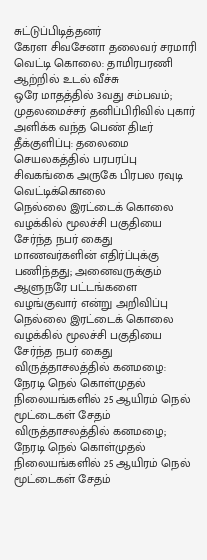சுட்டுப்பிடித்தனர்
கேரள சிவசேனா தலைவர் சரமாரி வெட்டி கொலை: தாமிரபரணி ஆற்றில் உடல் வீச்சு
ஒரே மாதத்தில் 3வது சம்பவம்; முதலமைச்சர் தனிப்பிரிவில் புகார் அளிக்க வந்த பெண் திடீர் தீக்குளிப்பு: தலைமை செயலகத்தில் பரபரப்பு
சிவகங்கை அருகே பிரபல ரவுடி வெட்டிக்கொலை
நெல்லை இரட்டைக் கொலை வழக்கில் மூலச்சி பகுதியை சேர்ந்த நபர் கைது
மாணவர்களின் எதிர்ப்புக்கு பணிந்தது; அனைவருக்கும் ஆளுநரே பட்டங்களை வழங்குவார் என்று அறிவிப்பு
நெல்லை இரட்டைக் கொலை வழக்கில் மூலச்சி பகுதியை சேர்ந்த நபர் கைது
விருத்தாசலத்தில் கனமழை: நேரடி நெல் கொள்முதல் நிலையங்களில் 25 ஆயிரம் நெல் மூட்டைகள் சேதம்
விருத்தாசலத்தில் கனமழை; நேரடி நெல் கொள்முதல் நிலையங்களில் 25 ஆயிரம் நெல் மூட்டைகள் சேதம்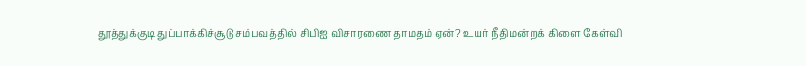தூத்துக்குடி துப்பாக்கிச்சூடு சம்பவத்தில் சிபிஐ விசாரணை தாமதம் ஏன்? உயர் நீதிமன்றக் கிளை கேள்வி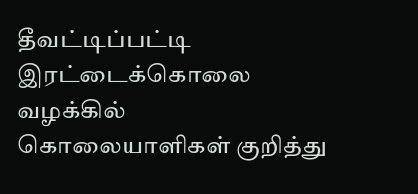தீவட்டிப்பட்டி இரட்டைக்கொலை வழக்கில் கொலையாளிகள் குறித்து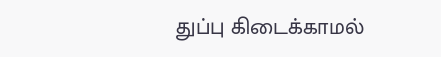துப்பு கிடைக்காமல்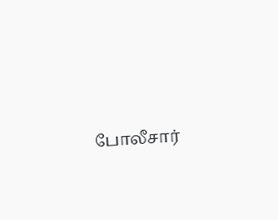போலீசார்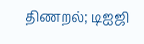திணறல்; டிஐஜி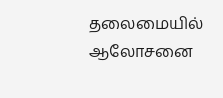தலைமையில் ஆலோசனை